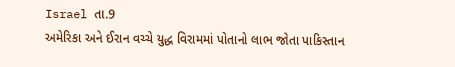Israel તા.9
અમેરિકા અને ઈરાન વચ્ચે યુદ્ધ વિરામમાં પોતાનો લાભ જોતા પાકિસ્તાન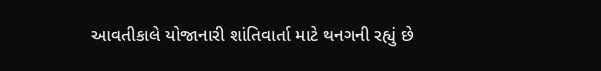આવતીકાલે યોજાનારી શાંતિવાર્તા માટે થનગની રહ્યું છે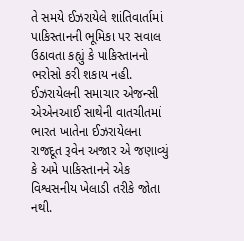તે સમયે ઈઝરાયેલે શાંતિવાર્તામાં પાકિસ્તાનની ભૂમિકા પર સવાલ ઉઠાવતા કહ્યું કે પાકિસ્તાનનો ભરોસો કરી શકાય નહી.
ઈઝરાયેલની સમાચાર એજન્સી એએનઆઈ સાથેની વાતચીતમાં ભારત ખાતેના ઈઝરાયેલના રાજદૂત રૂવેન અજાર એ જણાવ્યું કે અમે પાકિસ્તાનને એક વિશ્વસનીય ખેલાડી તરીકે જોતા નથી.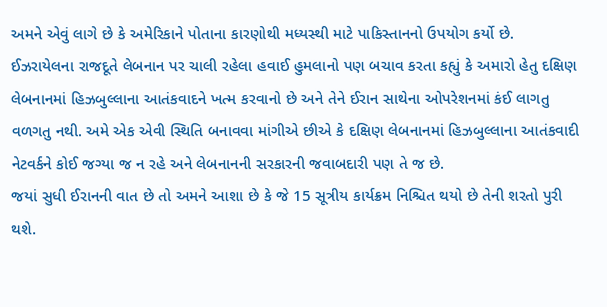અમને એવું લાગે છે કે અમેરિકાને પોતાના કારણોથી મધ્યસ્થી માટે પાકિસ્તાનનો ઉપયોગ કર્યો છે.
ઈઝરાયેલના રાજદૂતે લેબનાન પર ચાલી રહેલા હવાઈ હુમલાનો પણ બચાવ કરતા કહ્યું કે અમારો હેતુ દક્ષિણ લેબનાનમાં હિઝબુલ્લાના આતંકવાદને ખત્મ કરવાનો છે અને તેને ઈરાન સાથેના ઓપરેશનમાં કંઈ લાગતુ વળગતુ નથી. અમે એક એવી સ્થિતિ બનાવવા માંગીએ છીએ કે દક્ષિણ લેબનાનમાં હિઝબુલ્લાના આતંકવાદી નેટવર્કને કોઈ જગ્યા જ ન રહે અને લેબનાનની સરકારની જવાબદારી પણ તે જ છે.
જયાં સુધી ઈરાનની વાત છે તો અમને આશા છે કે જે 15 સૂત્રીય કાર્યક્રમ નિશ્ચિત થયો છે તેની શરતો પુરી થશે.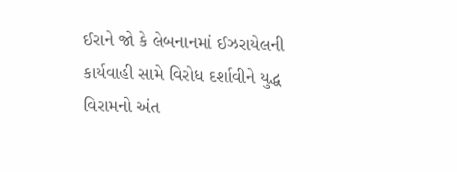ઈરાને જો કે લેબનાનમાં ઈઝરાયેલની કાર્યવાહી સામે વિરોધ દર્શાવીને યુદ્ધ વિરામનો અંત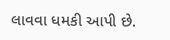લાવવા ધમકી આપી છે.